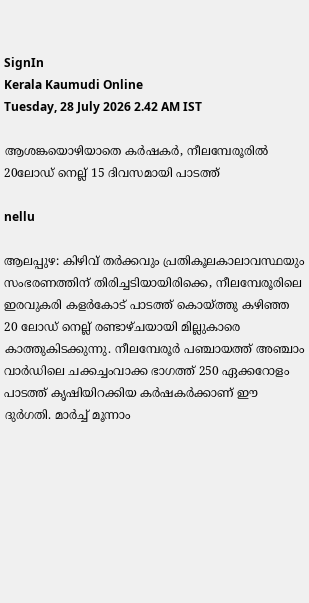SignIn
Kerala Kaumudi Online
Tuesday, 28 July 2026 2.42 AM IST

ആശങ്കയൊഴിയാതെ കർഷകർ, നീലമ്പേരൂരിൽ 20ലോഡ് നെല്ല് 15 ദിവസമായി പാടത്ത്

nellu

ആലപ്പുഴ: കിഴിവ് തർക്കവും പ്രതികൂലകാലാവസ്ഥയും സംഭരണത്തിന് തിരിച്ചടിയായിരിക്കെ, നീലമ്പേരൂരിലെ ഇരവുകരി കളർകോട് പാടത്ത് കൊയ്‌ത്തു കഴിഞ്ഞ 20 ലോഡ് നെല്ല് രണ്ടാഴ്ചയായി മില്ലുകാരെ കാത്തുകിടക്കുന്നു. നീലമ്പേരൂർ പഞ്ചായത്ത് അഞ്ചാം വാർഡിലെ ചക്കച്ചംവാക്ക ഭാഗത്ത് 250 ഏക്കറോളം പാടത്ത് കൃഷിയിറക്കിയ കർഷകർക്കാണ് ഈ ദുർഗതി. മാർച്ച് മൂന്നാം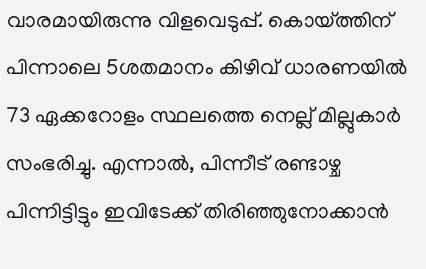വാരമായിരുന്നു വിളവെടുപ്പ്. കൊയ്ത്തിന് പിന്നാലെ 5ശതമാനം കിഴിവ് ധാരണയിൽ 73 ഏക്കറോളം സ്ഥലത്തെ നെല്ല് മില്ലുകാർ സംഭരിച്ചു. എന്നാൽ, പിന്നീട് രണ്ടാഴ്ച പിന്നിട്ടിട്ടും ഇവിടേക്ക് തിരിഞ്ഞുനോക്കാൻ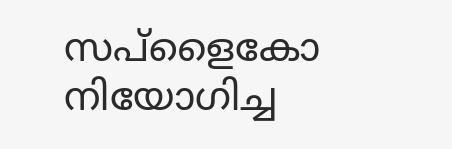സപ്ളൈകോ നിയോഗിച്ച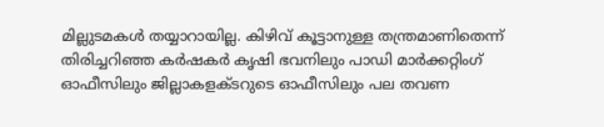മില്ലുടമകൾ തയ്യാറായില്ല. കിഴിവ് കൂട്ടാനുള്ള തന്ത്രമാണിതെന്ന് തിരിച്ചറിഞ്ഞ കർഷകർ കൃഷി ഭവനിലും പാ‌ഡി മാർക്കറ്റിംഗ് ഓഫീസിലും ജില്ലാകളക്ടറുടെ ഓഫീസിലും പല തവണ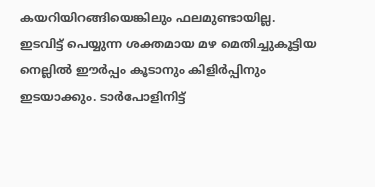കയറിയിറങ്ങിയെങ്കിലും ഫലമുണ്ടായില്ല. ഇടവിട്ട് പെയ്യുന്ന ശക്തമായ മഴ മെതിച്ചുകൂട്ടിയ നെല്ലിൽ ഈർപ്പം കൂടാനും കിളിർപ്പിനും ഇടയാക്കും. ടാർപോളിനിട്ട്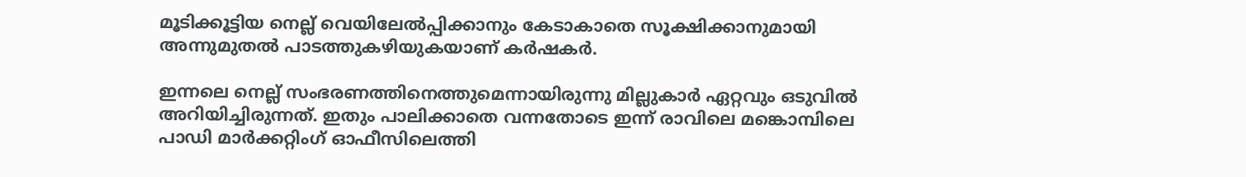മൂടിക്കൂട്ടിയ നെല്ല് വെയിലേൽപ്പിക്കാനും കേടാകാതെ സൂക്ഷിക്കാനുമായി അന്നുമുതൽ പാടത്തുകഴിയുകയാണ് കർഷകർ.

ഇന്നലെ നെല്ല് സംഭരണത്തിനെത്തുമെന്നായിരുന്നു മില്ലുകാർ ഏറ്റവും ഒടുവിൽ അറിയിച്ചിരുന്നത്. ഇതും പാലിക്കാതെ വന്നതോടെ ഇന്ന് രാവിലെ മങ്കൊമ്പിലെ പാഡി മാർക്കറ്റിംഗ് ഓഫീസിലെത്തി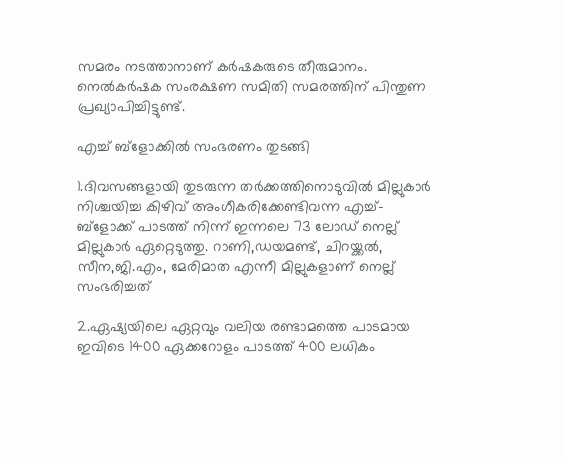സമരം നടത്താനാണ് കർഷകരുടെ തീരുമാനം. നെൽകർഷക സംരക്ഷണ സമിതി സമരത്തിന് പിന്തുണ പ്രഖ്യാപിച്ചിട്ടുണ്ട്.

എച്ച് ബ്ളോക്കിൽ സംഭരണം തുടങ്ങി

1.ദിവസങ്ങളായി തുടരുന്ന തർക്കത്തിനൊടുവിൽ മില്ലുകാർ നിശ്ചയിച്ച കിഴിവ് അംഗീകരിക്കേണ്ടിവന്ന എച്ച്- ബ്ളോക്ക് പാടത്ത് നിന്ന് ഇന്നലെ 73 ലോഡ് നെല്ല് മില്ലുകാർ ഏറ്റെടുത്തു. റാണി,ഡയമണ്ട്, ചിറയ്ക്കൽ, സീന,ജി.എം, മേരിമാത എന്നീ മില്ലുകളാണ് നെല്ല് സംഭരിച്ചത്

2.ഏഷ്യയിലെ ഏറ്റവും വലിയ രണ്ടാമത്തെ പാടമായ ഇവിടെ 1400 ഏക്കറോളം പാടത്ത് 400 ലധികം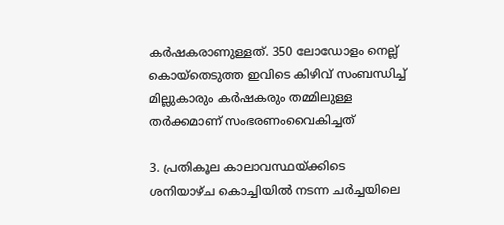കർഷകരാണുള്ളത്. 350 ലോഡോളം നെല്ല് കൊയ്തെടുത്ത ഇവിടെ കിഴിവ് സംബന്ധിച്ച് മില്ലുകാരും കർഷകരും തമ്മിലുള്ള തർക്കമാണ് സംഭരണംവൈകിച്ചത്

3. പ്രതികൂല കാലാവസ്ഥയ്ക്കിടെ ശനിയാഴ്ച കൊച്ചിയിൽ നടന്ന ചർച്ചയിലെ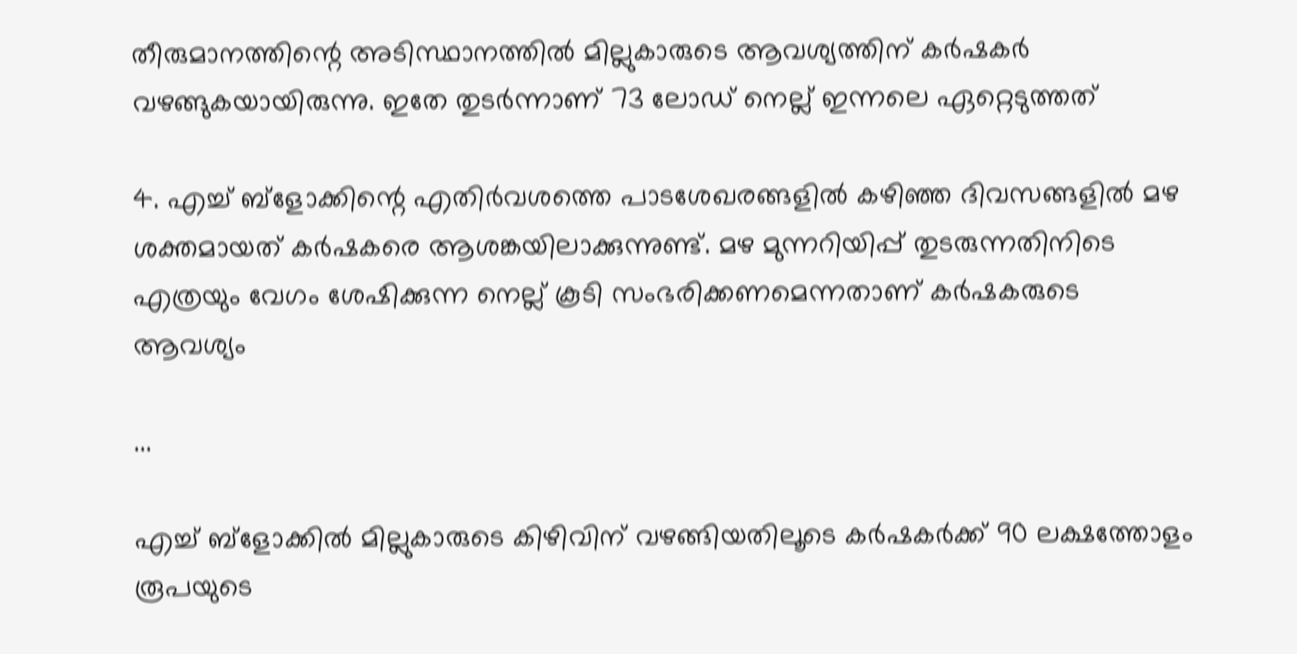തീരുമാനത്തിന്റെ അടിസ്ഥാനത്തിൽ മില്ലുകാരുടെ ആവശ്യത്തിന് കർഷകർ വഴങ്ങുകയായിരുന്നു. ഇതേ തുടർ‌ന്നാണ് 73 ലോഡ് നെല്ല് ഇന്നലെ ഏറ്റെടുത്തത്

4. എച്ച് ബ്ളോക്കിന്റെ എതിർവശത്തെ പാടശേഖരങ്ങളിൽ കഴിഞ്ഞ ദിവസങ്ങളിൽ മഴ ശക്തമായത് കർഷകരെ ആശങ്കയിലാക്കുന്നുണ്ട്. മഴ മുന്നറിയിപ്പ് തുടരുന്നതിനിടെ എത്രയും വേഗം ശേഷിക്കുന്ന നെല്ല് കൂടി സംഭരിക്കണമെന്നതാണ് കർഷകരുടെ ആവശ്യം

...

എച്ച് ബ്ളോക്കിൽ മില്ലുകാരുടെ കിഴിവിന് വഴങ്ങിയതിലൂടെ കർഷകർക്ക് 90 ലക്ഷത്തോളം രൂപയുടെ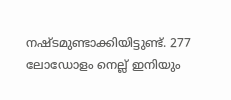നഷ്ടമുണ്ടാക്കിയിട്ടുണ്ട്. 277 ലോഡോളം നെല്ല് ഇനിയും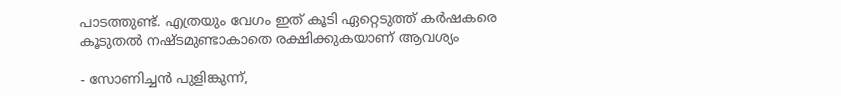പാടത്തുണ്ട്. എത്രയും വേഗം ഇത് കൂടി ഏറ്റെടുത്ത് കർഷകരെ കൂടുതൽ നഷ്ടമുണ്ടാകാതെ രക്ഷിക്കുകയാണ് ആവശ്യം

- സോണിച്ചൻ പുളിങ്കുന്ന്,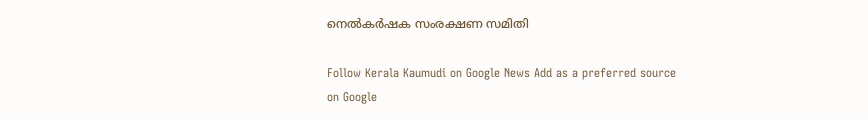നെൽകർ‌ഷക സംരക്ഷണ സമിതി

Follow Kerala Kaumudi on Google News Add as a preferred source on Google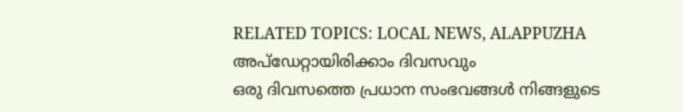RELATED TOPICS: LOCAL NEWS, ALAPPUZHA
അപ്ഡേറ്റായിരിക്കാം ദിവസവും
ഒരു ദിവസത്തെ പ്രധാന സംഭവങ്ങൾ നിങ്ങളുടെ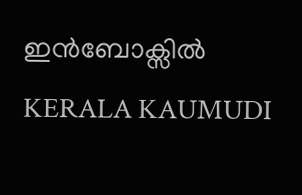ഇൻബോക്സിൽ
KERALA KAUMUDI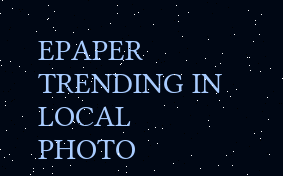EPAPER
TRENDING IN LOCAL
PHOTO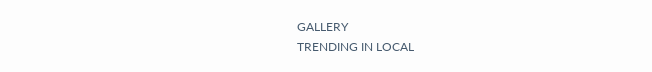GALLERY
TRENDING IN LOCAL